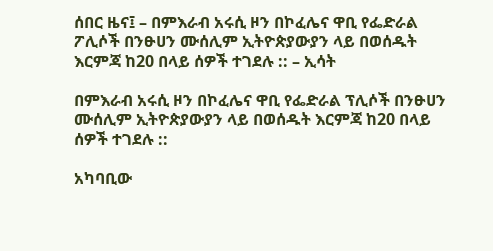ሰበር ዜና፤ – በምእራብ አሩሲ ዞን በኮፈሌና ዋቢ የፌድራል ፖሊሶች በንፁሀን ሙሰሊም ኢትዮጵያውያን ላይ በወሰዱት እርምጃ ከ20 በላይ ሰዎች ተገደሉ :: – ኢሳት

በምእራብ አሩሲ ዞን በኮፈሌና ዋቢ የፌድራል ፕሊሶች በንፁሀን ሙሰሊም ኢትዮጵያውያን ላይ በወሰዱት እርምጃ ከ20 በላይ ሰዎች ተገደሉ ::

አካባቢው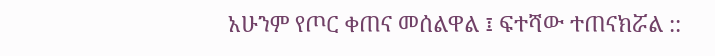አሁንም የጦር ቀጠና መሰልዋል ፤ ፍተሻው ተጠናክሯል ::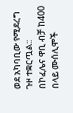ወደ አካባቢው የሚደረግ ጉዞ ተቋርጧል::
በኮፈሌና ዋቢ ብቻ ከ400 በላይ ሙሰሊሞች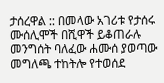ታሰረዋል :: በመላው አገሪቱ የታሰሩ ሙሰሊሞች በሺዋች ይቆጠራሉ መንግሰት ባለፈው ሐሙሰ ያወጣው መግለጫ ተከትሎ የተወሰደ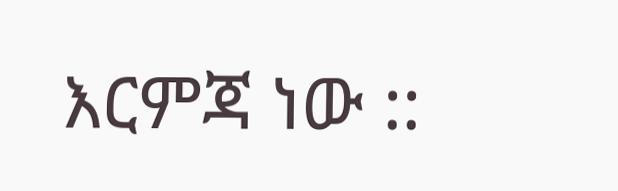እርምጃ ነው ::